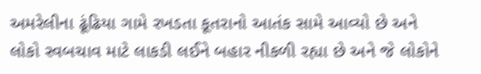અમરેલીના ઢૂંઢિયા ગામે રખડતા કૂતરાનો આતંક સામે આવ્યો છે અને લોકો સ્વબચાવ માટે લાકડી લઈને બહાર નીકળી રહ્યા છે અને જે લોકોને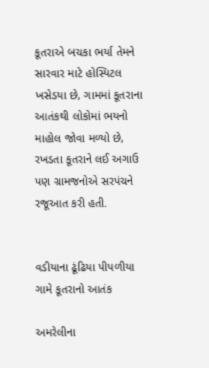કૂતરાએ બચકા ભર્યા તેમને સારવાર માટે હોસ્પિટલ ખસેડયા છે, ગામમાં કૂતરાના આતંકથી લોકોમાં ભયનો માહોલ જોવા મળ્યો છે, રખડતા કૂતરાને લઈ અગાઉ પણ ગ્રામજનોએ સરપંચને રજૂઆત કરી હતી.


વડીયાના ઢૂંઢિયા પીપળીયા ગામે કૂતરાનો આતંક

અમરેલીના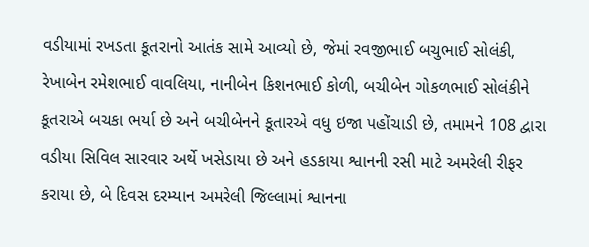વડીયામાં રખડતા કૂતરાનો આતંક સામે આવ્યો છે, જેમાં રવજીભાઈ બચુભાઈ સોલંકી, રેખાબેન રમેશભાઈ વાવલિયા, નાનીબેન કિશનભાઈ કોળી, બચીબેન ગોકળભાઈ સોલંકીને કૂતરાએ બચકા ભર્યા છે અને બચીબેનને કૂતારએ વધુ ઇજા પહોંચાડી છે, તમામને 108 દ્વારા વડીયા સિવિલ સારવાર અર્થે ખસેડાયા છે અને હડકાયા શ્વાનની રસી માટે અમરેલી રીફર કરાયા છે, બે દિવસ દરમ્યાન અમરેલી જિલ્લામાં શ્વાનના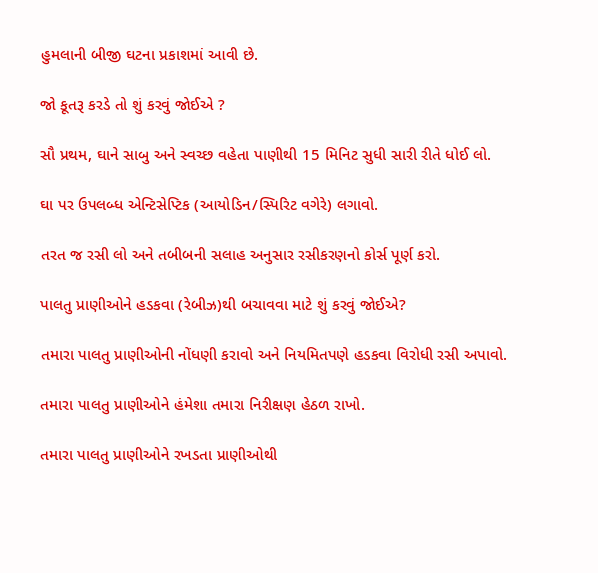હુમલાની બીજી ઘટના પ્રકાશમાં આવી છે.

જો કૂતરૂ કરડે તો શું કરવું જોઈએ ?

સૌ પ્રથમ, ઘાને સાબુ અને સ્વચ્છ વહેતા પાણીથી 15 મિનિટ સુધી સારી રીતે ધોઈ લો.

ઘા પર ઉપલબ્ધ એન્ટિસેપ્ટિક (આયોડિન/સ્પિરિટ વગેરે) લગાવો.

તરત જ રસી લો અને તબીબની સલાહ અનુસાર રસીકરણનો કોર્સ પૂર્ણ કરો.

પાલતુ પ્રાણીઓને હડકવા (રેબીઝ)થી બચાવવા માટે શું કરવું જોઈએ?

તમારા પાલતુ પ્રાણીઓની નોંધણી કરાવો અને નિયમિતપણે હડકવા વિરોધી રસી અપાવો.

તમારા પાલતુ પ્રાણીઓને હંમેશા તમારા નિરીક્ષણ હેઠળ રાખો.

તમારા પાલતુ પ્રાણીઓને રખડતા પ્રાણીઓથી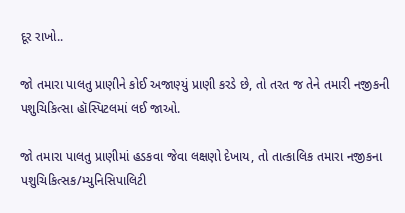દૂર રાખો..

જો તમારા પાલતુ પ્રાણીને કોઈ અજાણ્યું પ્રાણી કરડે છે, તો તરત જ તેને તમારી નજીકની પશુચિકિત્સા હૉસ્પિટલમાં લઈ જાઓ.

જો તમારા પાલતુ પ્રાણીમાં હડકવા જેવા લક્ષણો દેખાય, તો તાત્કાલિક તમારા નજીકના પશુચિકિત્સક/મ્યુનિસિપાલિટી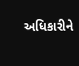અધિકારીને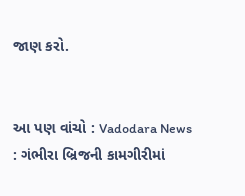જાણ કરો.


આ પણ વાંચો : Vadodara News : ગંભીરા બ્રિજની કામગીરીમાં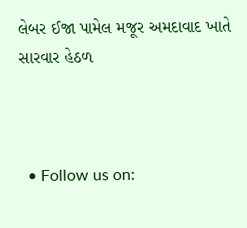લેબર ઈજા પામેલ મજૂર અમદાવાદ ખાતે સારવાર હેઠળ



  • Follow us on: